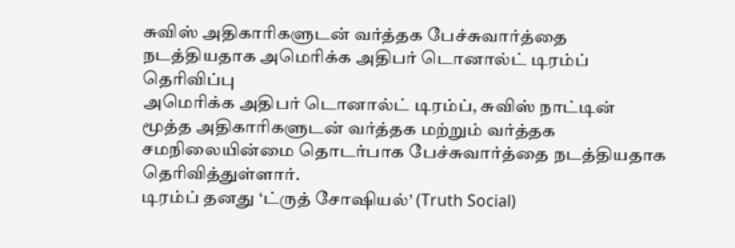சுவிஸ் அதிகாரிகளுடன் வர்த்தக பேச்சுவார்த்தை நடத்தியதாக அமெரிக்க அதிபர் டொனால்ட் டிரம்ப் தெரிவிப்பு
அமெரிக்க அதிபர் டொனால்ட் டிரம்ப், சுவிஸ் நாட்டின் மூத்த அதிகாரிகளுடன் வர்த்தக மற்றும் வர்த்தக சமநிலையின்மை தொடர்பாக பேச்சுவார்த்தை நடத்தியதாக தெரிவித்துள்ளார்.
டிரம்ப் தனது ‘ட்ருத் சோஷியல்’ (Truth Social)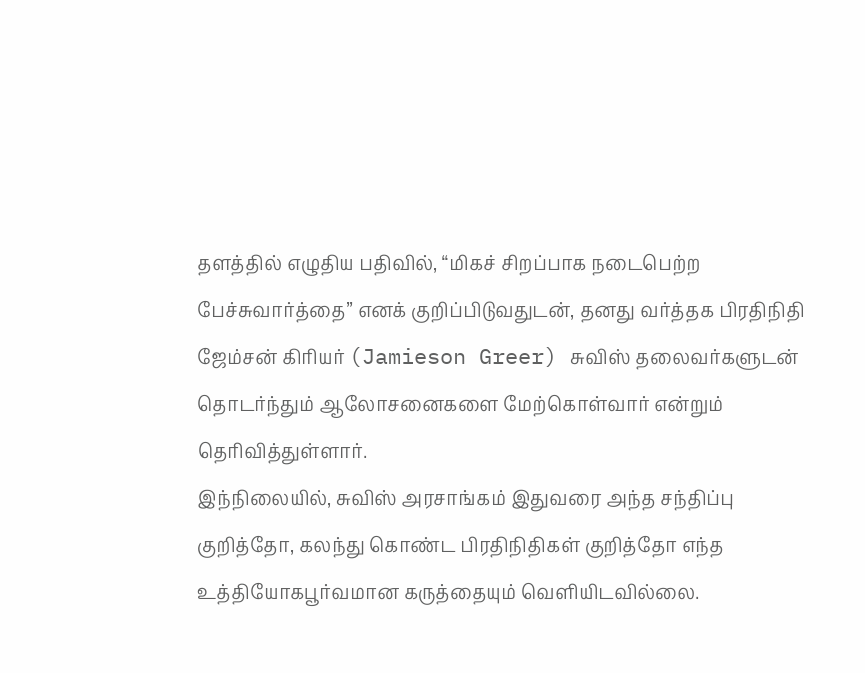தளத்தில் எழுதிய பதிவில், “மிகச் சிறப்பாக நடைபெற்ற பேச்சுவார்த்தை” எனக் குறிப்பிடுவதுடன், தனது வர்த்தக பிரதிநிதி ஜேம்சன் கிரியர் (Jamieson Greer) சுவிஸ் தலைவர்களுடன் தொடர்ந்தும் ஆலோசனைகளை மேற்கொள்வார் என்றும் தெரிவித்துள்ளார்.
இந்நிலையில், சுவிஸ் அரசாங்கம் இதுவரை அந்த சந்திப்பு குறித்தோ, கலந்து கொண்ட பிரதிநிதிகள் குறித்தோ எந்த உத்தியோகபூர்வமான கருத்தையும் வெளியிடவில்லை.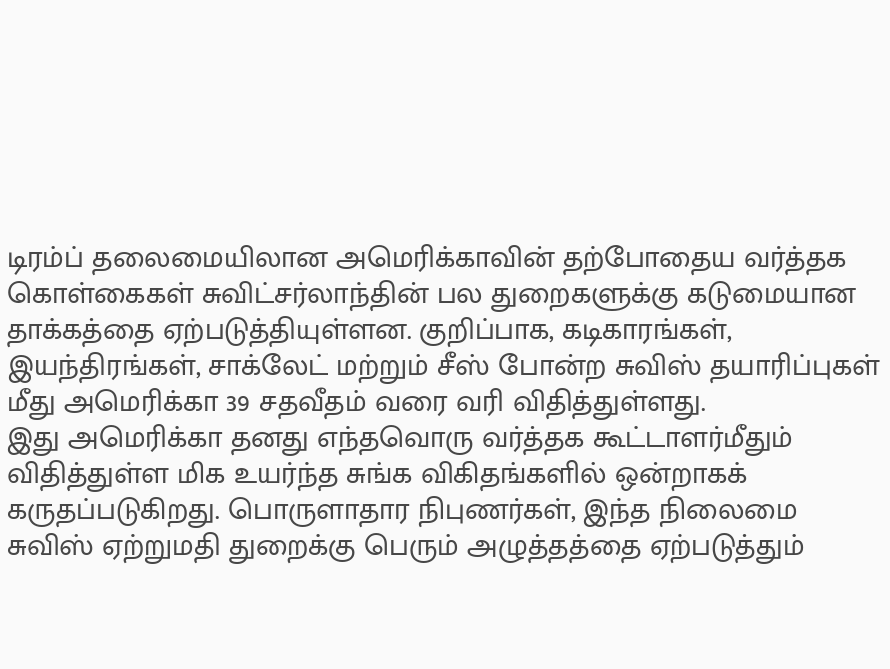டிரம்ப் தலைமையிலான அமெரிக்காவின் தற்போதைய வர்த்தக கொள்கைகள் சுவிட்சர்லாந்தின் பல துறைகளுக்கு கடுமையான தாக்கத்தை ஏற்படுத்தியுள்ளன. குறிப்பாக, கடிகாரங்கள், இயந்திரங்கள், சாக்லேட் மற்றும் சீஸ் போன்ற சுவிஸ் தயாரிப்புகள் மீது அமெரிக்கா 39 சதவீதம் வரை வரி விதித்துள்ளது.
இது அமெரிக்கா தனது எந்தவொரு வர்த்தக கூட்டாளர்மீதும் விதித்துள்ள மிக உயர்ந்த சுங்க விகிதங்களில் ஒன்றாகக் கருதப்படுகிறது. பொருளாதார நிபுணர்கள், இந்த நிலைமை சுவிஸ் ஏற்றுமதி துறைக்கு பெரும் அழுத்தத்தை ஏற்படுத்தும்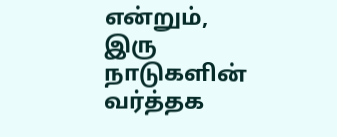என்றும், இரு நாடுகளின் வர்த்தக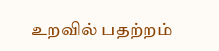உறவில் பதற்றம்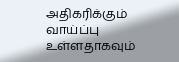அதிகரிக்கும் வாய்ப்பு உள்ளதாகவும்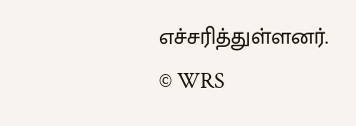எச்சரித்துள்ளனர்.
© WRS